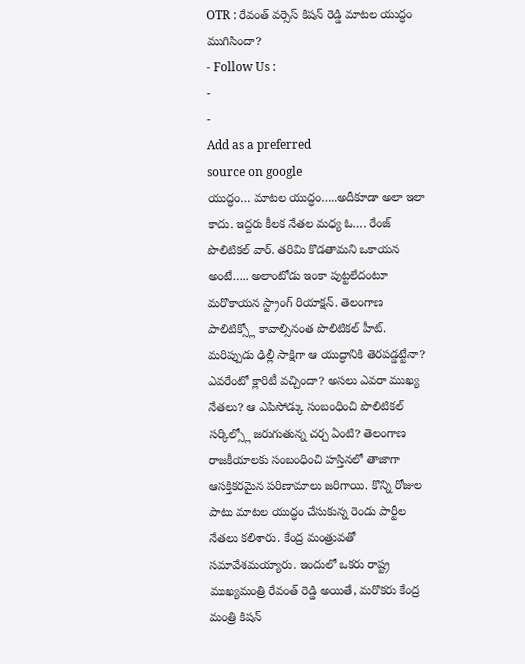OTR : రేవంత్ వర్సెస్ కిషన్ రెడ్డి మాటల యుద్ధం ముగిసిందా?
- Follow Us :
-
-
Add as a preferred
source on google
యుద్ధం… మాటల యుద్ధం…..అదీకూడా అలా ఇలా కాదు. ఇద్దరు కీలక నేతల మధ్య ఓ…. రేంజ్ పొలిటికల్ వార్. తరిమి కొడతామని ఒకాయన అంటే….. అలాంటోడు ఇంకా పుట్టలేదంటూ మరొకాయన స్ట్రాంగ్ రియాక్షన్. తెలంగాణ పాలిటిక్స్లో కావాల్సినంత పొలిటికల్ హీట్. మరిప్పుడు ఢిల్లీ సాక్షిగా ఆ యుద్ధానికి తెరపడ్డట్టేనా? ఎవరేంటో క్లారిటీ వచ్చిందా? అసలు ఎవరా ముఖ్య నేతలు? ఆ ఎపిసోడ్కు సంబంధించి పొలిటికల్ సర్కిల్స్లో జరుగుతున్న చర్చ ఏంటి? తెలంగాణ రాజకీయాలకు సంబంధించి హస్తినలో తాజాగా ఆసక్తికరమైన పరిణామాలు జరిగాయి. కొన్ని రోజుల పాటు మాటల యుద్ధం చేసుకున్న రెండు పార్టీల నేతలు కలిశారు. కేంద్ర మంత్రువతో సమావేశమయ్యారు. ఇందులో ఒకరు రాష్ట్ర ముఖ్యమంత్రి రేవంత్ రెడ్డి అయితే, మరొకరు కేంద్ర మంత్రి కిషన్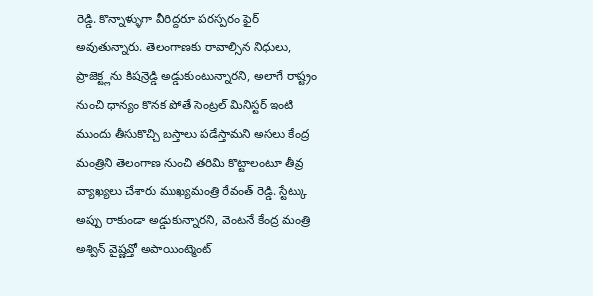రెడ్డి. కొన్నాళ్ళుగా వీరిద్దరూ పరస్పరం ఫైర్ అవుతున్నారు. తెలంగాణకు రావాల్సిన నిధులు, ప్రాజెక్ట్లను కిషన్రెడ్డి అడ్డుకుంటున్నారని, అలాగే రాష్ట్రం నుంచి ధాన్యం కొనక పోతే సెంట్రల్ మినిస్టర్ ఇంటి ముందు తీసుకొచ్చి బస్తాలు పడేస్తామని అసలు కేంద్ర మంత్రిని తెలంగాణ నుంచి తరిమి కొట్టాలంటూ తీవ్ర వ్యాఖ్యలు చేశారు ముఖ్యమంత్రి రేవంత్ రెడ్డి. స్టేట్కు అప్పు రాకుండా అడ్డుకున్నారని, వెంటనే కేంద్ర మంత్రి అశ్విన్ వైష్ణవ్తో అపాయింట్మెంట్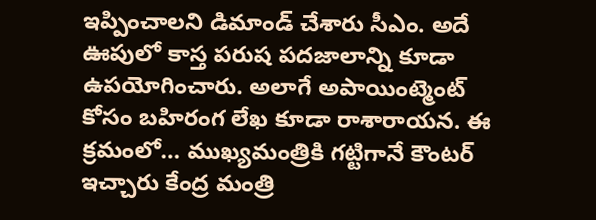ఇప్పించాలని డిమాండ్ చేశారు సీఎం. అదే ఊపులో కాస్త పరుష పదజాలాన్ని కూడా ఉపయోగించారు. అలాగే అపాయింట్మెంట్ కోసం బహిరంగ లేఖ కూడా రాశారాయన. ఈ క్రమంలో… ముఖ్యమంత్రికి గట్టిగానే కౌంటర్ ఇచ్చారు కేంద్ర మంత్రి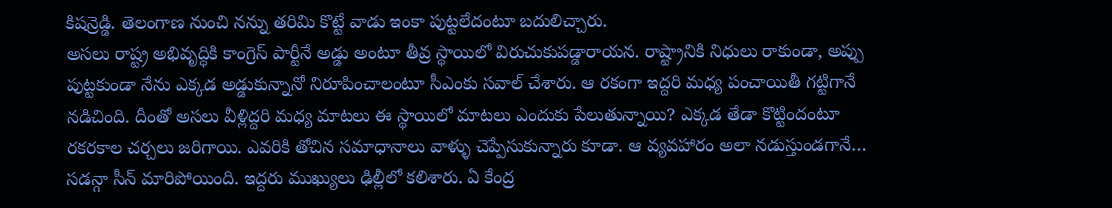కిషన్రెడ్డి. తెలంగాణ నుంచి నన్ను తరిమి కొట్టే వాడు ఇంకా పుట్టలేదంటూ బదులిచ్చారు.
అసలు రాష్ట్ర అభివృద్ధికి కాంగ్రెస్ పార్టీనే అడ్డు అంటూ తీవ్ర స్థాయిలో విరుచుకుపడ్డారాయన. రాష్ట్రానికి నిధులు రాకుండా, అప్పు పుట్టకుండా నేను ఎక్కడ అడ్డుకున్నానో నిరూపించాలంటూ సీఎంకు సవాల్ చేశారు. ఆ రకంగా ఇద్దరి మధ్య పంచాయితీ గట్టిగానే నడిచింది. దీంతో అసలు వీళ్లిద్దరి మధ్య మాటలు ఈ స్థాయిలో మాటలు ఎందుకు పేలుతున్నాయి? ఎక్కడ తేడా కొట్టిందంటూ రకరకాల చర్చలు జరిగాయి. ఎవరికి తోచిన సమాధానాలు వాళ్ళు చెప్పేసుకున్నారు కూడా. ఆ వ్యవహారం అలా నడుస్తుండగానే… సడన్గా సీన్ మారిపోయింది. ఇద్దరు ముఖ్యులు ఢిల్లీలో కలిశారు. ఏ కేంద్ర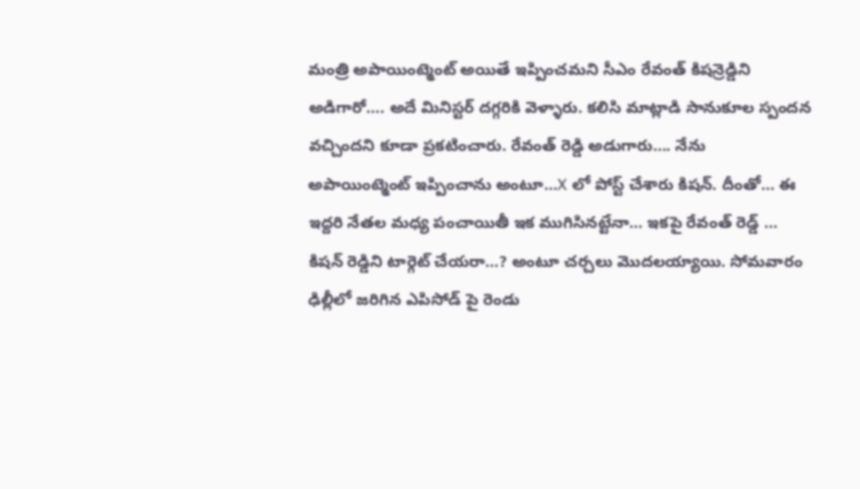మంత్రి అపాయింట్మెంట్ అయితే ఇప్పించమని సీఎం రేవంత్ కిషన్రెడ్డిని అడిగారో…. అదే మినిస్టర్ దగ్గరికి వెళ్ళారు. కలిసి మాట్లాడి సానుకూల స్పందన వచ్చిందని కూడా ప్రకటించారు. రేవంత్ రెడ్డి అడుగారు…. నేను అపాయింట్మెంట్ ఇప్పించాను అంటూ…X లో పోస్ట్ చేశారు కిషన్. దీంతో… ఈ ఇద్దరి నేతల మధ్య పంచాయితీ ఇక ముగిసినట్టేనా… ఇకపై రేవంత్ రెడ్డ్ … కిషన్ రెడ్డిని టార్గెట్ చేయరా…? అంటూ చర్చలు మొదలయ్యాయి. సోమవారం ఢిల్లీలో జరిగిన ఎపిసోడ్ పై రెండు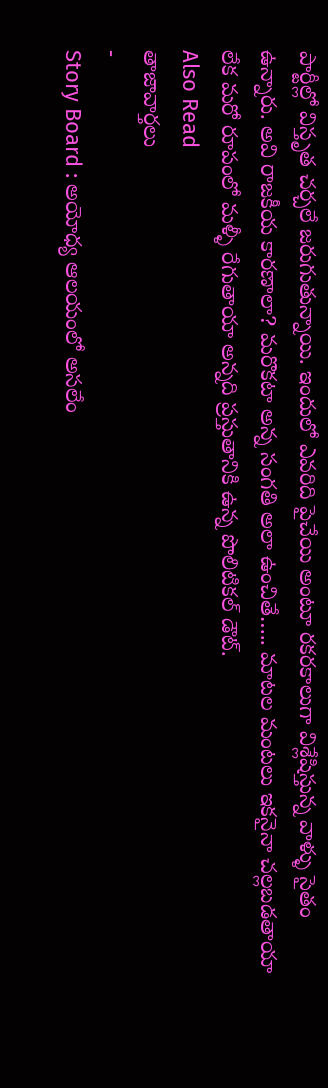పార్టీల్లో విస్తృత చర్చలే జరుగుతున్నాయి. ఇందులో ఎవరిది పైచేయి అంటూ రకరకాలుగా విశ్లేషిస్తున్న వాళ్ళు సైతం ఉన్నారు. అవి రాజకీయ కారణాలా? మరొకటా అన్న సంగతి అలా ఉంచితే….. మాటల మంటలు ఇకనైనా చల్లబడతాయా లేక మరో రూపంలో మళ్ళీ రేగుతాయా అన్నది ప్రస్తుతానికి ఉన్న పొలిటికల్ డౌట్.
Also Read
తాజావార్తలు
-
Story Board : అయోధ్య ఆలయంలో అసలేం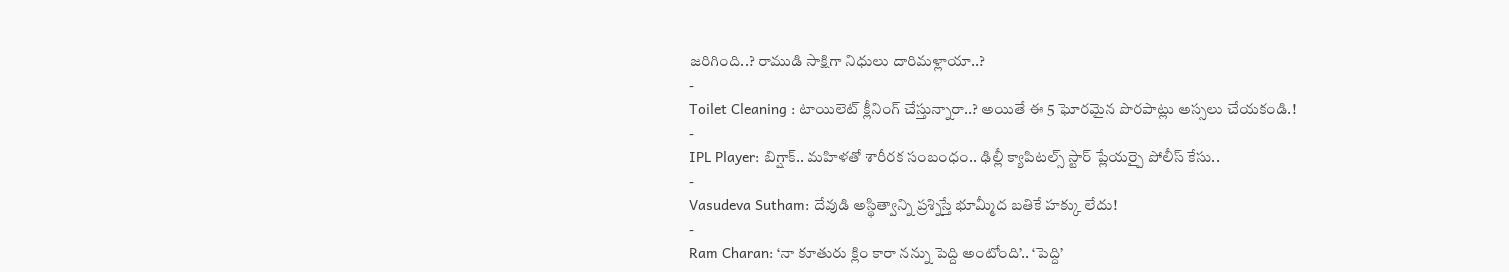జరిగింది..? రాముడి సాక్షిగా నిధులు దారిమళ్లాయా..?
-
Toilet Cleaning : టాయిలెట్ క్లీనింగ్ చేస్తున్నారా..? అయితే ఈ 5 ఘోరమైన పొరపాట్లు అస్సలు చేయకండి.!
-
IPL Player: బిగ్షాక్.. మహిళతో శారీరక సంబంధం.. ఢిల్లీ క్యాపిటల్స్ స్టార్ ప్లేయర్పై పోలీస్ కేసు..
-
Vasudeva Sutham: దేవుడి అస్థిత్వాన్ని ప్రశ్నిస్తే భూమ్మీద బతికే హక్కు లేదు!
-
Ram Charan: ‘నా కూతురు క్లిం కారా నన్ను పెద్ది అంటోంది’.. ‘పెద్ది’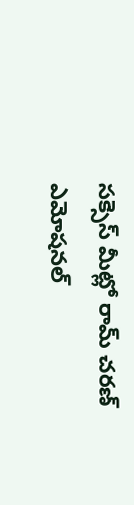సక్సెస్ మీట్లో రామ్ చరణ్ ఎమోషనల్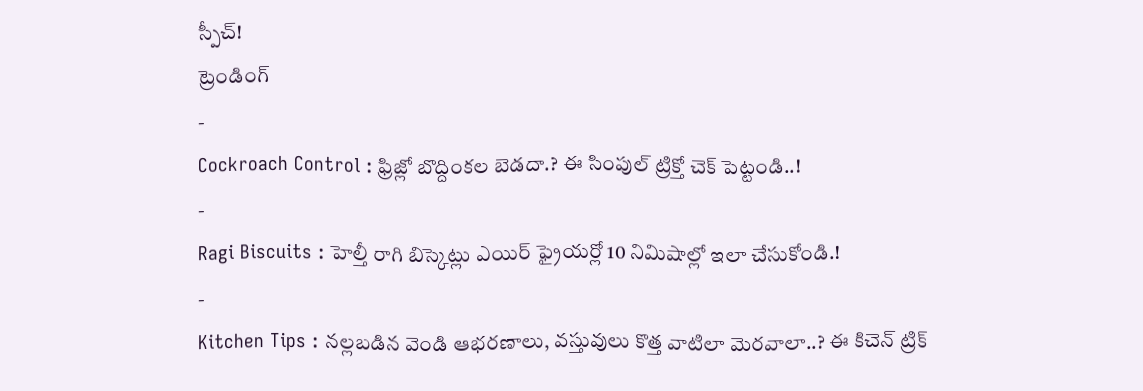స్పీచ్!
ట్రెండింగ్
-
Cockroach Control : ఫ్రిజ్లో బొద్దింకల బెడదా.? ఈ సింపుల్ ట్రిక్తో చెక్ పెట్టండి..!
-
Ragi Biscuits : హెల్తీ రాగి బిస్కెట్లు ఎయిర్ ఫ్రైయర్లో 10 నిమిషాల్లో ఇలా చేసుకోండి.!
-
Kitchen Tips : నల్లబడిన వెండి ఆభరణాలు, వస్తువులు కొత్త వాటిలా మెరవాలా..? ఈ కిచెన్ ట్రిక్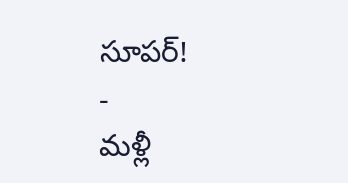సూపర్!
-
మళ్లీ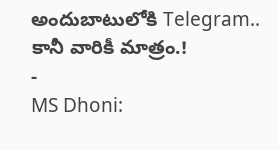అందుబాటులోకి Telegram.. కానీ వారికీ మాత్రం.!
-
MS Dhoni: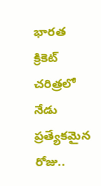భారత క్రికెట్ చరిత్రలో నేడు ప్రత్యేకమైన రోజు..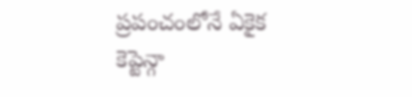ప్రపంచంలోనే ఏకైక కెప్టెన్గా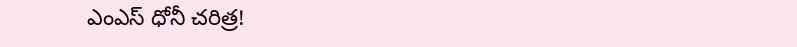ఎంఎస్ ధోనీ చరిత్ర!